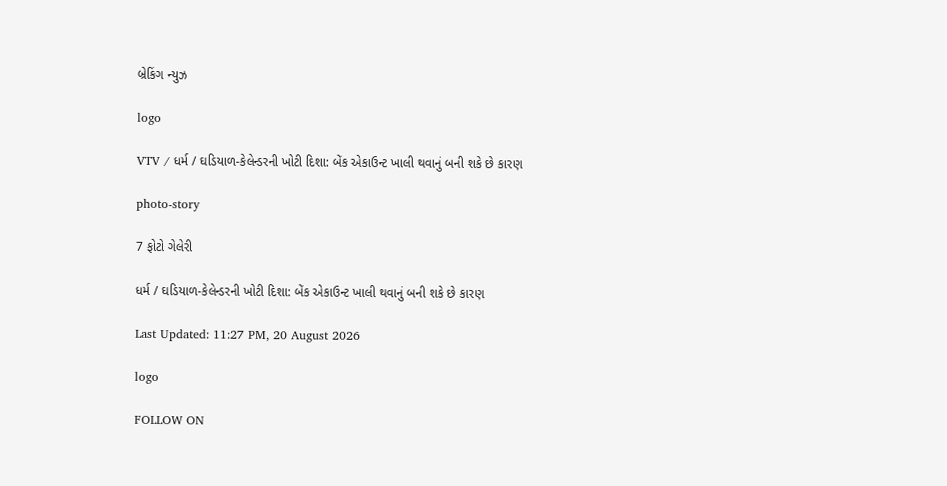બ્રેકિંગ ન્યુઝ

logo

VTV / ધર્મ / ઘડિયાળ-કેલેન્ડરની ખોટી દિશા: બેંક એકાઉન્ટ ખાલી થવાનું બની શકે છે કારણ

photo-story

7 ફોટો ગેલેરી

ધર્મ / ઘડિયાળ-કેલેન્ડરની ખોટી દિશા: બેંક એકાઉન્ટ ખાલી થવાનું બની શકે છે કારણ

Last Updated: 11:27 PM, 20 August 2026

logo

FOLLOW ON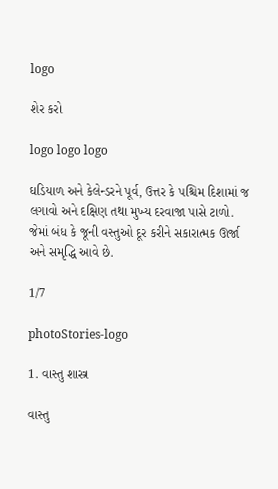logo

શેર કરો

logo logo logo

ઘડિયાળ અને કેલેન્ડરને પૂર્વ, ઉત્તર કે પશ્ચિમ દિશામાં જ લગાવો અને દક્ષિણ તથા મુખ્ય દરવાજા પાસે ટાળો. જેમાં બંધ કે જૂની વસ્તુઓ દૂર કરીને સકારાત્મક ઊર્જા અને સમૃદ્ધિ આવે છે.

1/7

photoStories-logo

1. વાસ્તુ શાસ્ત્ર

વાસ્તુ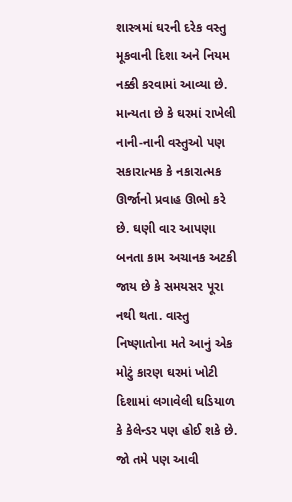શાસ્ત્રમાં ઘરની દરેક વસ્તુ મૂકવાની દિશા અને નિયમ નક્કી કરવામાં આવ્યા છે. માન્યતા છે કે ઘરમાં રાખેલી નાની-નાની વસ્તુઓ પણ સકારાત્મક કે નકારાત્મક ઊર્જાનો પ્રવાહ ઊભો કરે છે. ઘણી વાર આપણા બનતા કામ અચાનક અટકી જાય છે કે સમયસર પૂરા નથી થતા. વાસ્તુ નિષ્ણાતોના મતે આનું એક મોટું કારણ ઘરમાં ખોટી દિશામાં લગાવેલી ઘડિયાળ કે કેલેન્ડર પણ હોઈ શકે છે. જો તમે પણ આવી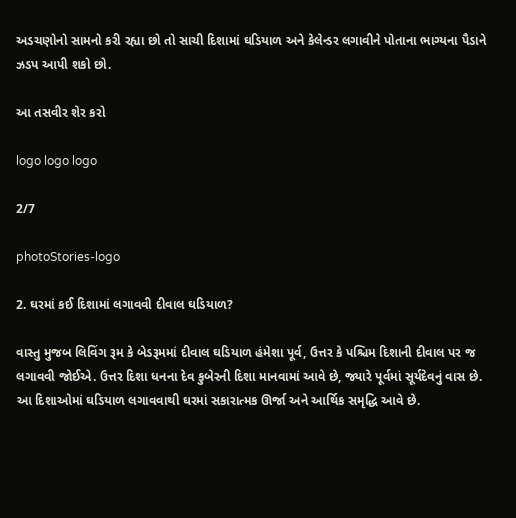અડચણોનો સામનો કરી રહ્યા છો તો સાચી દિશામાં ઘડિયાળ અને કેલેન્ડર લગાવીને પોતાના ભાગ્યના પૈડાને ઝડપ આપી શકો છો.

આ તસવીર શેર કરો

logo logo logo

2/7

photoStories-logo

2. ઘરમાં કઈ દિશામાં લગાવવી દીવાલ ઘડિયાળ?

વાસ્તુ મુજબ લિવિંગ રૂમ કે બેડરૂમમાં દીવાલ ઘડિયાળ હંમેશા પૂર્વ, ઉત્તર કે પશ્ચિમ દિશાની દીવાલ પર જ લગાવવી જોઈએ. ઉત્તર દિશા ધનના દેવ કુબેરની દિશા માનવામાં આવે છે, જ્યારે પૂર્વમાં સૂર્યદેવનું વાસ છે. આ દિશાઓમાં ઘડિયાળ લગાવવાથી ઘરમાં સકારાત્મક ઊર્જા અને આર્થિક સમૃદ્ધિ આવે છે.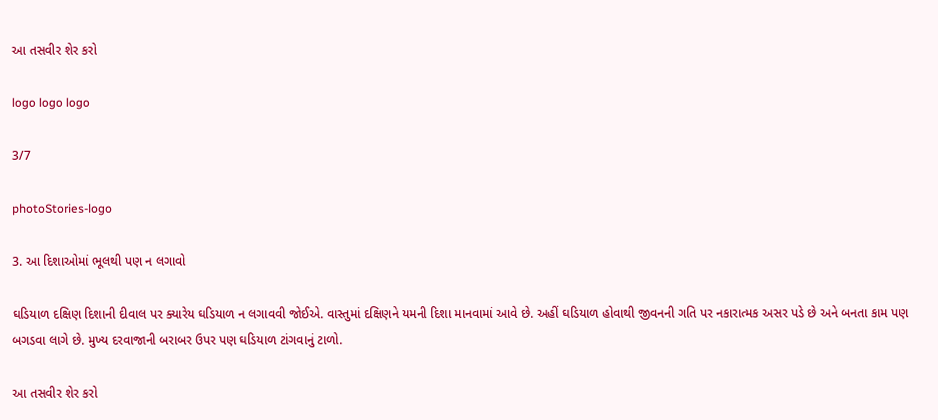આ તસવીર શેર કરો

logo logo logo

3/7

photoStories-logo

3. આ દિશાઓમાં ભૂલથી પણ ન લગાવો

ઘડિયાળ દક્ષિણ દિશાની દીવાલ પર ક્યારેય ઘડિયાળ ન લગાવવી જોઈએ. વાસ્તુમાં દક્ષિણને યમની દિશા માનવામાં આવે છે. અહીં ઘડિયાળ હોવાથી જીવનની ગતિ પર નકારાત્મક અસર પડે છે અને બનતા કામ પણ બગડવા લાગે છે. મુખ્ય દરવાજાની બરાબર ઉપર પણ ઘડિયાળ ટાંગવાનું ટાળો.

આ તસવીર શેર કરો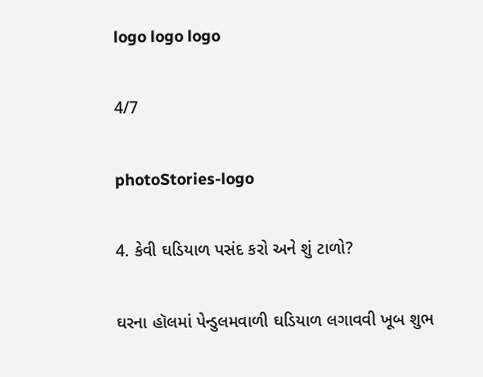logo logo logo

4/7

photoStories-logo

4. કેવી ઘડિયાળ પસંદ કરો અને શું ટાળો?

ઘરના હૉલમાં પેન્ડુલમવાળી ઘડિયાળ લગાવવી ખૂબ શુભ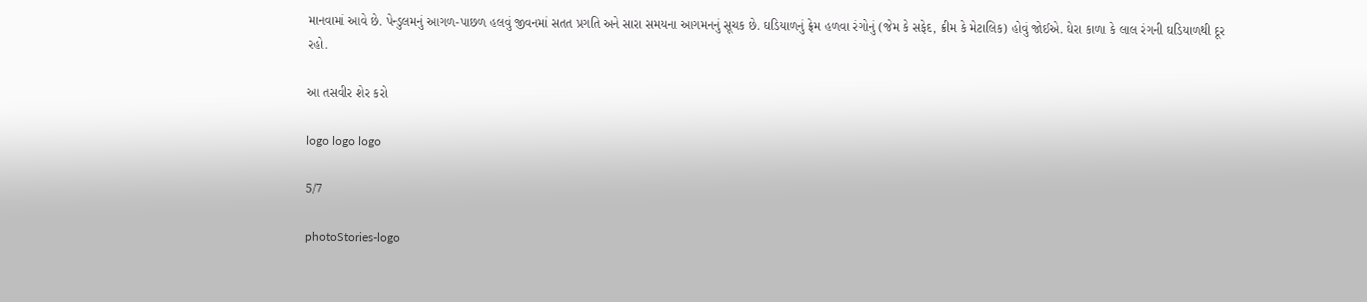માનવામાં આવે છે. પેન્ડુલમનું આગળ-પાછળ હલવું જીવનમાં સતત પ્રગતિ અને સારા સમયના આગમનનું સૂચક છે. ઘડિયાળનું ફ્રેમ હળવા રંગોનું (જેમ કે સફેદ, ક્રીમ કે મેટાલિક) હોવું જોઈએ. ઘેરા કાળા કે લાલ રંગની ઘડિયાળથી દૂર રહો.

આ તસવીર શેર કરો

logo logo logo

5/7

photoStories-logo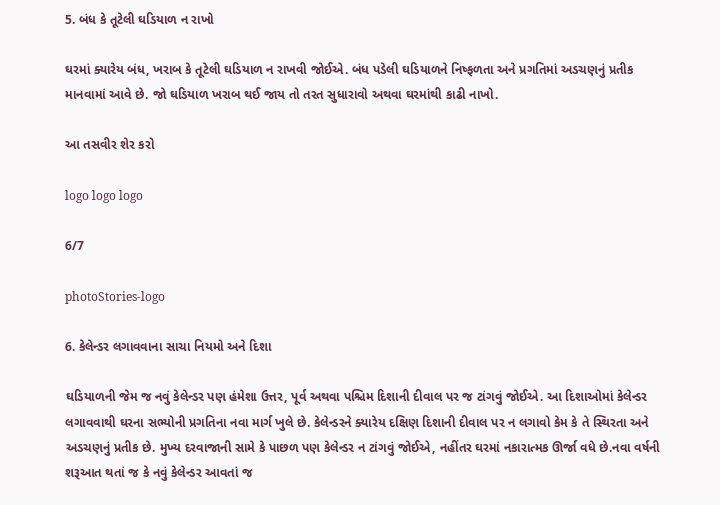5. બંધ કે તૂટેલી ઘડિયાળ ન રાખો

ઘરમાં ક્યારેય બંધ, ખરાબ કે તૂટેલી ઘડિયાળ ન રાખવી જોઈએ. બંધ પડેલી ઘડિયાળને નિષ્ફળતા અને પ્રગતિમાં અડચણનું પ્રતીક માનવામાં આવે છે. જો ઘડિયાળ ખરાબ થઈ જાય તો તરત સુધારાવો અથવા ઘરમાંથી કાઢી નાખો.

આ તસવીર શેર કરો

logo logo logo

6/7

photoStories-logo

6. કેલેન્ડર લગાવવાના સાચા નિયમો અને દિશા

ઘડિયાળની જેમ જ નવું કેલેન્ડર પણ હંમેશા ઉત્તર, પૂર્વ અથવા પશ્ચિમ દિશાની દીવાલ પર જ ટાંગવું જોઈએ. આ દિશાઓમાં કેલેન્ડર લગાવવાથી ઘરના સભ્યોની પ્રગતિના નવા માર્ગ ખુલે છે. કેલેન્ડરને ક્યારેય દક્ષિણ દિશાની દીવાલ પર ન લગાવો કેમ કે તે સ્થિરતા અને અડચણનું પ્રતીક છે. મુખ્ય દરવાજાની સામે કે પાછળ પણ કેલેન્ડર ન ટાંગવું જોઈએ, નહીંતર ઘરમાં નકારાત્મક ઊર્જા વધે છે.નવા વર્ષની શરૂઆત થતાં જ કે નવું કેલેન્ડર આવતાં જ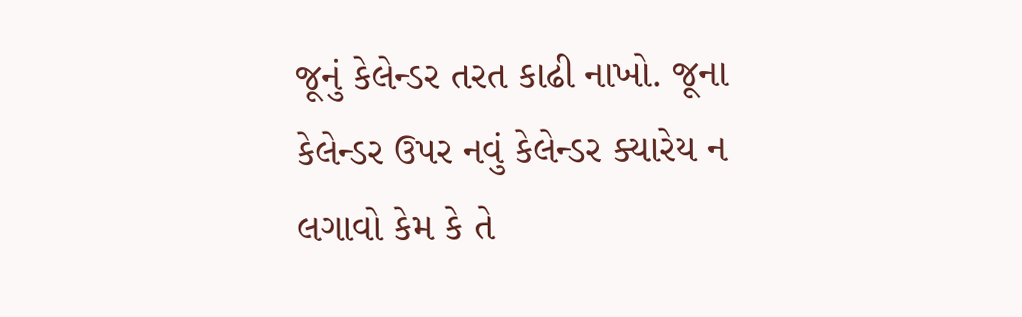જૂનું કેલેન્ડર તરત કાઢી નાખો. જૂના કેલેન્ડર ઉપર નવું કેલેન્ડર ક્યારેય ન લગાવો કેમ કે તે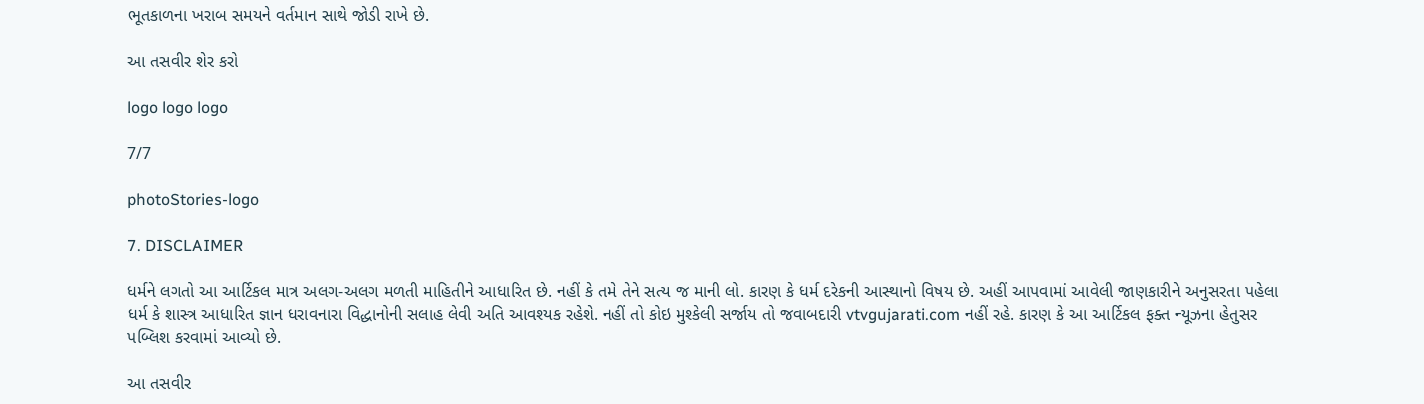ભૂતકાળના ખરાબ સમયને વર્તમાન સાથે જોડી રાખે છે.

આ તસવીર શેર કરો

logo logo logo

7/7

photoStories-logo

7. DISCLAIMER

ધર્મને લગતો આ આર્ટિકલ માત્ર અલગ-અલગ મળતી માહિતીને આધારિત છે. નહીં કે તમે તેને સત્ય જ માની લો. કારણ કે ધર્મ દરેકની આસ્થાનો વિષય છે. અહીં આપવામાં આવેલી જાણકારીને અનુસરતા પહેલા ધર્મ કે શાસ્ત્ર આધારિત જ્ઞાન ધરાવનારા વિદ્ધાનોની સલાહ લેવી અતિ આવશ્યક રહેશે. નહીં તો કોઇ મુશ્કેલી સર્જાય તો જવાબદારી vtvgujarati.com નહીં રહે. કારણ કે આ આર્ટિકલ ફક્ત ન્યૂઝના હેતુસર પબ્લિશ કરવામાં આવ્યો છે.

આ તસવીર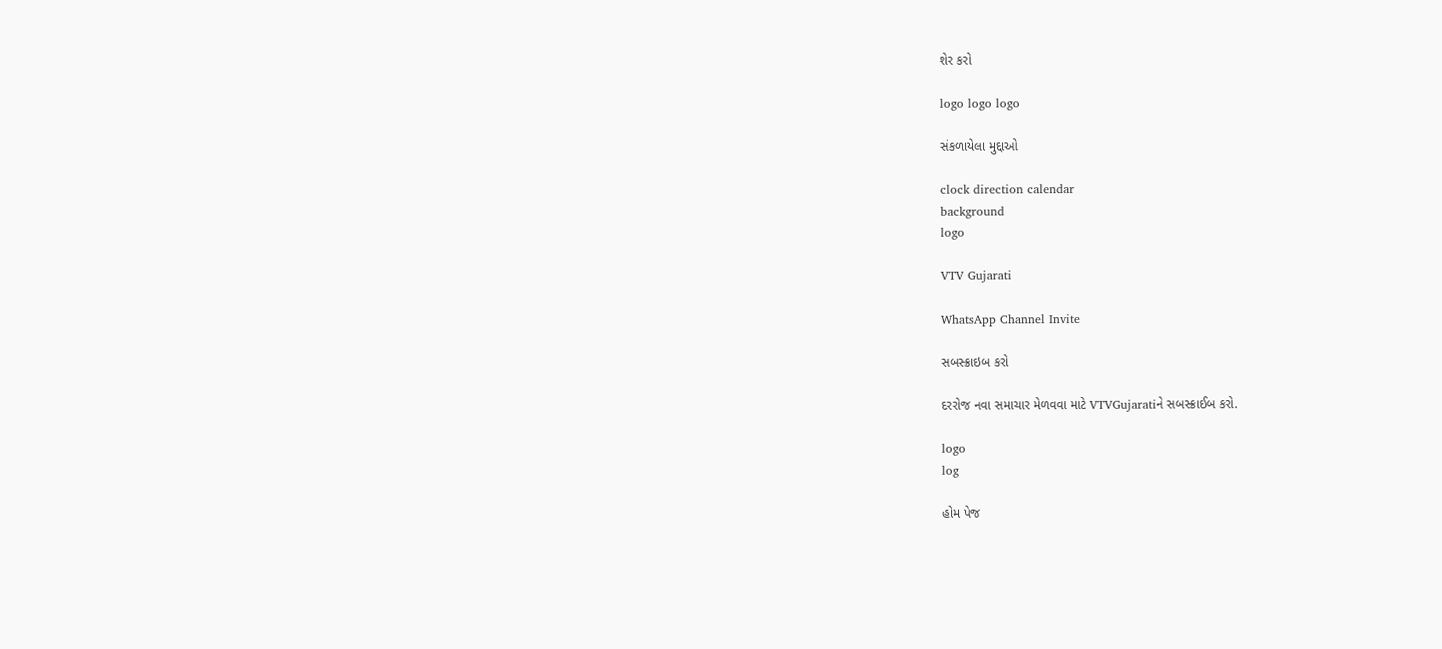શેર કરો

logo logo logo

સંકળાયેલા મુદ્દાઓ

clock direction calendar
background
logo

VTV Gujarati

WhatsApp Channel Invite

સબસ્ક્રાઇબ કરો

દરરોજ નવા સમાચાર મેળવવા માટે VTVGujaratiને સબસ્ક્રાઈબ કરો.

logo
log

હોમ પેજ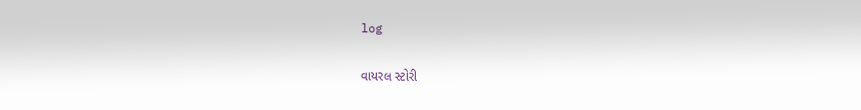log

વાયરલ સ્ટોરી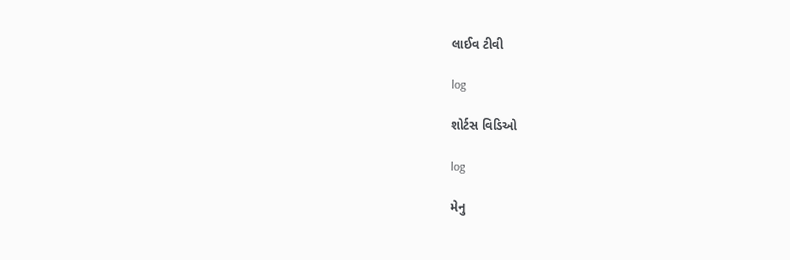લાઈવ ટીવી

log

શોર્ટસ વિડિઓ

log

મેનુ